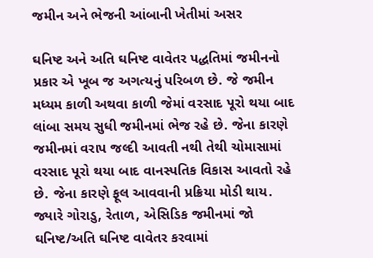જમીન અને ભેજની આંબાની ખેતીમાં અસર

ઘનિષ્ટ અને અતિ ઘનિષ્ટ વાવેતર પદ્ધતિમાં જમીનનો પ્રકાર એ ખૂબ જ અગત્યનું પરિબળ છે. જે જમીન મધ્યમ કાળી અથવા કાળી જેમાં વરસાદ પૂરો થયા બાદ લાંબા સમય સુધી જમીનમાં ભેજ રહે છે. જેના કારણે જમીનમાં વરાપ જલ્દી આવતી નથી તેથી ચોમાસામાં વરસાદ પૂરો થયા બાદ વાનસ્પતિક વિકાસ આવતો રહે છે. જેના કારણે ફૂલ આવવાની પ્રક્રિયા મોડી થાય. જ્યારે ગોરાડુ, રેતાળ, એસિડિક જમીનમાં જો ઘનિષ્ટ/અતિ ઘનિષ્ટ વાવેતર કરવામાં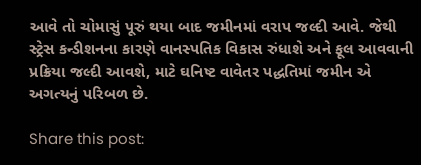આવે તો ચોમાસું પૂરું થયા બાદ જમીનમાં વરાપ જલ્દી આવે. જેથી સ્ટ્રેસ કન્ડીશનના કારણે વાનસ્પતિક વિકાસ રુંધાશે અને ફૂલ આવવાની પ્રક્રિયા જલ્દી આવશે, માટે ઘનિષ્ટ વાવેતર પદ્ધતિમાં જમીન એ અગત્યનું પરિબળ છે.

Share this post: